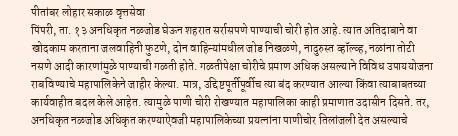पीतांबर लोहार सकाळ वृत्तसेवा
पिंपरी, ता. १३ अनधिकृत नळजोड घेऊन शहरात सर्रासपणे पाण्याची चोरी होत आहे. त्यात अतिदाबाने वा खोदकाम करताना जलवाहिनी फुटणे, दोन वाहिन्यांमधील जोड निखळणे, नादुरुस्त व्हॉल्व्ह, नळांना तोटी नसणे आदी कारणांमुळे पाण्याची गळती होते. गळतीपेक्षा चोरीचे प्रमाण अधिक असल्याने विविध उपाययोजना राबविण्याचे महापालिकेने जाहीर केल्या. मात्र, उद्दिष्टपूर्तीपूर्वीच त्या बंद करण्यात आल्या किंवा त्याबाबतच्या कार्यवाहीत बदल केले आहेत. त्यामुळे पाणी चोरी रोखण्यात महापालिका काही प्रमाणात उदासीन दिसते. तर, अनधिकृत नळजोड अधिकृत करण्याऐवजी महापालिकेच्या प्रयत्नांना पाणीचोर तिलांजली देत असल्याचे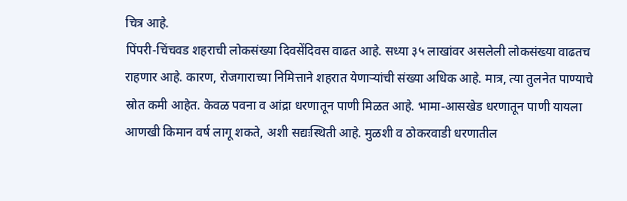चित्र आहे.
पिंपरी-चिंचवड शहराची लोकसंख्या दिवसेंदिवस वाढत आहे. सध्या ३५ लाखांवर असलेली लोकसंख्या वाढतच राहणार आहे. कारण, रोजगाराच्या निमित्ताने शहरात येणाऱ्यांची संख्या अधिक आहे. मात्र, त्या तुलनेत पाण्याचे स्रोत कमी आहेत. केवळ पवना व आंद्रा धरणातून पाणी मिळत आहे. भामा-आसखेड धरणातून पाणी यायला आणखी किमान वर्ष लागू शकते, अशी सद्यःस्थिती आहे. मुळशी व ठोकरवाडी धरणातील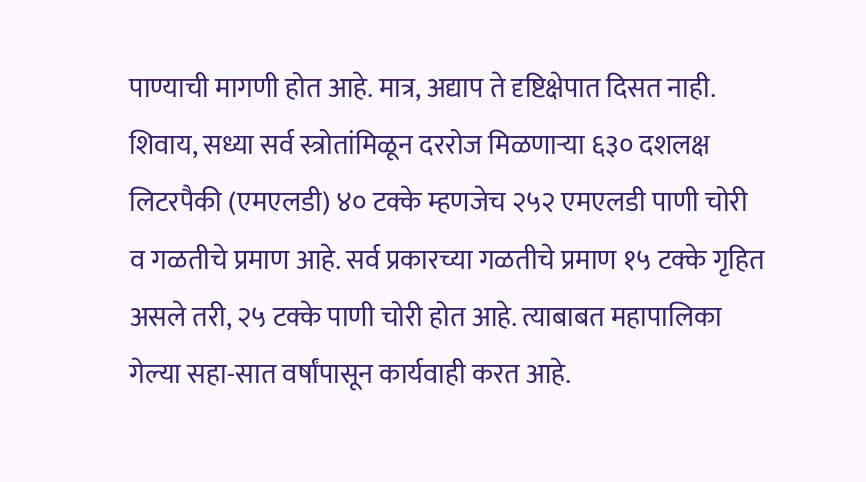पाण्याची मागणी होत आहे. मात्र, अद्याप ते दृष्टिक्षेपात दिसत नाही. शिवाय, सध्या सर्व स्त्रोतांमिळून दररोज मिळणाऱ्या ६३० दशलक्ष लिटरपैकी (एमएलडी) ४० टक्के म्हणजेच २५२ एमएलडी पाणी चोरी व गळतीचे प्रमाण आहे. सर्व प्रकारच्या गळतीचे प्रमाण १५ टक्के गृहित असले तरी, २५ टक्के पाणी चोरी होत आहे. त्याबाबत महापालिका गेल्या सहा-सात वर्षांपासून कार्यवाही करत आहे.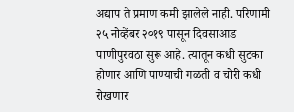अद्याप ते प्रमाण कमी झालेले नाही. परिणामी २५ नोव्हेंबर २०१९ पासून दिवसाआड पाणीपुरवठा सुरू आहे. त्यातून कधी सुटका होणार आणि पाण्याची गळती व चोरी कधी रोखणार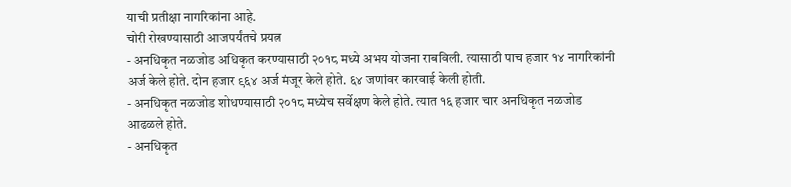याची प्रतीक्षा नागरिकांना आहे.
चोरी रोखण्यासाठी आजपर्यंतचे प्रयत्न
- अनधिकृत नळजोड अधिकृत करण्यासाठी २०१८ मध्ये अभय योजना राबविली. त्यासाठी पाच हजार १४ नागरिकांनी अर्ज केले होते. दोन हजार ९६४ अर्ज मंजूर केले होते. ६४ जणांवर कारवाई केली होती.
- अनधिकृत नळजोड शोधण्यासाठी २०१८ मध्येच सर्वेक्षण केले होते. त्यात १६ हजार चार अनधिकृत नळजोड आढळले होते.
- अनधिकृत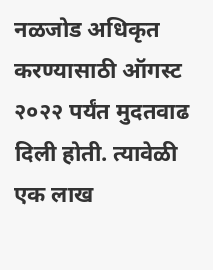नळजोड अधिकृत करण्यासाठी ऑगस्ट २०२२ पर्यंत मुदतवाढ दिली होती. त्यावेळी एक लाख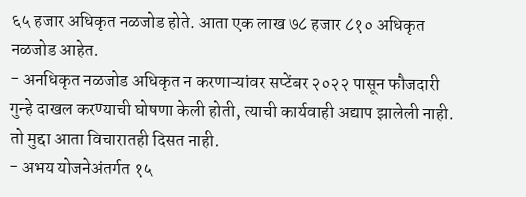६५ हजार अधिकृत नळजोड होते. आता एक लाख ७८ हजार ८१० अधिकृत नळजोड आहेत.
- अनधिकृत नळजोड अधिकृत न करणाऱ्यांवर सप्टेंबर २०२२ पासून फौजदारी गुन्हे दाखल करण्याची घोषणा केली होती, त्याची कार्यवाही अद्याप झालेली नाही. तो मुद्दा आता विचारातही दिसत नाही.
- अभय योजनेअंतर्गत १५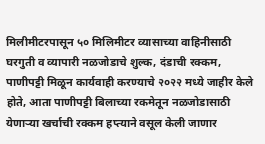मिलीमीटरपासून ५० मिलिमीटर व्यासाच्या वाहिनीसाठी घरगुती व व्यापारी नळजोडाचे शुल्क, दंडाची रक्कम, पाणीपट्टी मिळून कार्यवाही करण्याचे २०२२ मध्ये जाहीर केले होते, आता पाणीपट्टी बिलाच्या रकमेतून नळजोडासाठी येणाऱ्या खर्चाची रक्कम हप्त्याने वसूल केली जाणार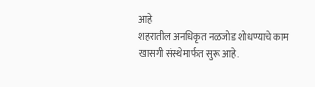आहे
शहरातील अनधिकृत नळजोड शोधण्याचे काम खासगी संस्थेमार्फत सुरू आहे.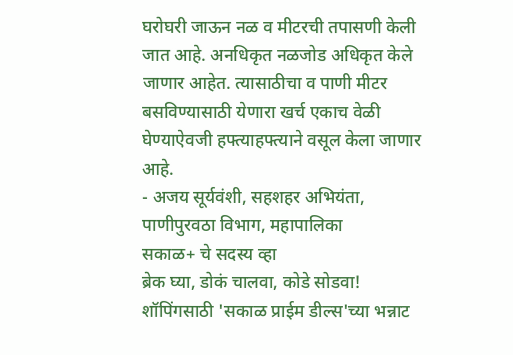घरोघरी जाऊन नळ व मीटरची तपासणी केली जात आहे. अनधिकृत नळजोड अधिकृत केले जाणार आहेत. त्यासाठीचा व पाणी मीटर बसविण्यासाठी येणारा खर्च एकाच वेळी घेण्याऐवजी हफ्त्याहफ्त्याने वसूल केला जाणार आहे.
- अजय सूर्यवंशी, सहशहर अभियंता, पाणीपुरवठा विभाग, महापालिका
सकाळ+ चे सदस्य व्हा
ब्रेक घ्या, डोकं चालवा, कोडे सोडवा!
शॉपिंगसाठी 'सकाळ प्राईम डील्स'च्या भन्नाट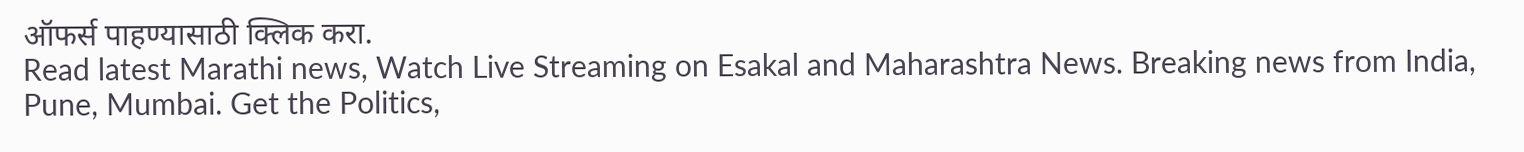ऑफर्स पाहण्यासाठी क्लिक करा.
Read latest Marathi news, Watch Live Streaming on Esakal and Maharashtra News. Breaking news from India, Pune, Mumbai. Get the Politics,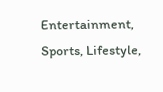Entertainment, Sports, Lifestyle,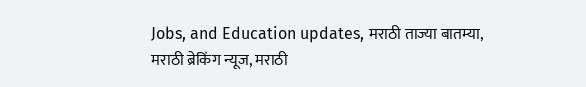Jobs, and Education updates, मराठी ताज्या बातम्या, मराठी ब्रेकिंग न्यूज, मराठी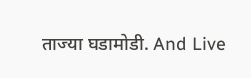ताज्या घडामोडी. And Live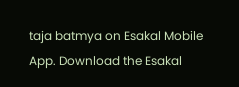taja batmya on Esakal Mobile App. Download the Esakal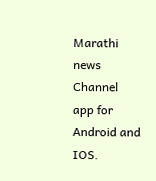Marathi news Channel app for Android and IOS.